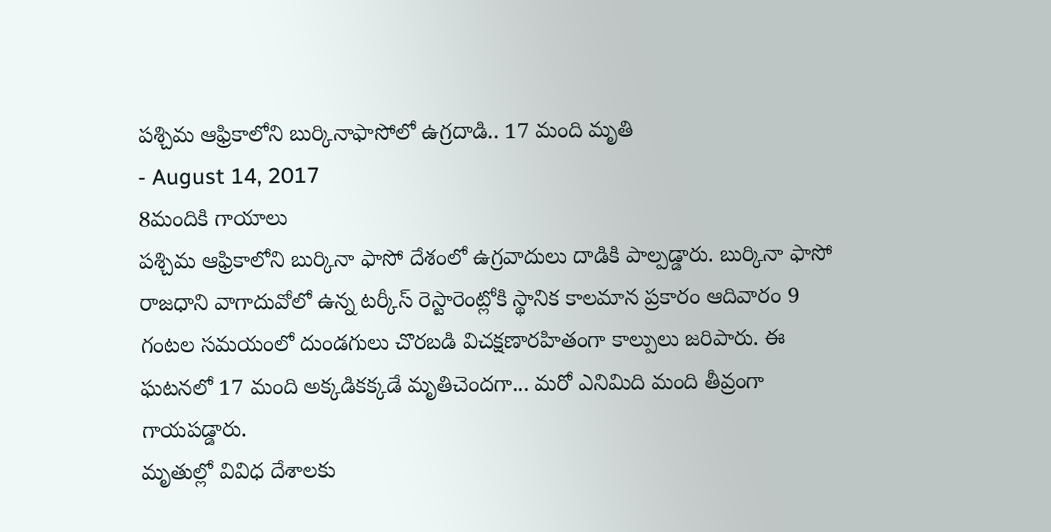పశ్చిమ ఆఫ్రికాలోని బుర్కినాఫాసోలో ఉగ్రదాడి.. 17 మంది మృతి
- August 14, 2017
8మందికి గాయాలు
పశ్చిమ ఆఫ్రికాలోని బుర్కినా ఫాసో దేశంలో ఉగ్రవాదులు దాడికి పాల్పడ్డారు. బుర్కినా ఫాసో రాజధాని వాగాదువోలో ఉన్న టర్కీస్ రెస్టారెంట్లోకి స్థానిక కాలమాన ప్రకారం ఆదివారం 9 గంటల సమయంలో దుండగులు చొరబడి విచక్షణారహితంగా కాల్పులు జరిపారు. ఈ ఘటనలో 17 మంది అక్కడికక్కడే మృతిచెందగా... మరో ఎనిమిది మంది తీవ్రంగా గాయపడ్డారు.
మృతుల్లో వివిధ దేశాలకు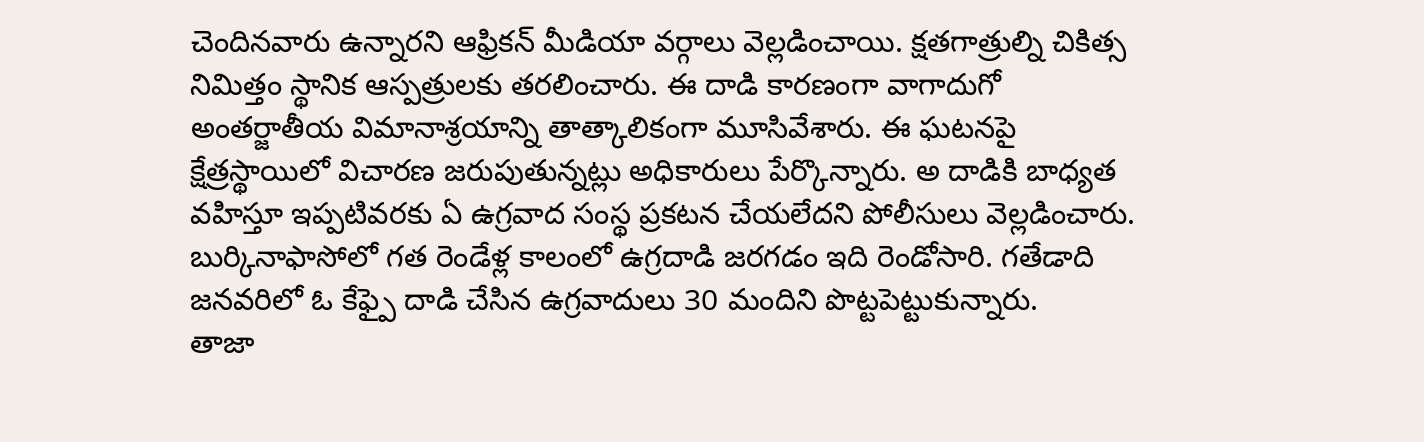చెందినవారు ఉన్నారని ఆఫ్రికన్ మీడియా వర్గాలు వెల్లడించాయి. క్షతగాత్రుల్ని చికిత్స నిమిత్తం స్థానిక ఆస్పత్రులకు తరలించారు. ఈ దాడి కారణంగా వాగాదుగో అంతర్జాతీయ విమానాశ్రయాన్ని తాత్కాలికంగా మూసివేశారు. ఈ ఘటనపై క్షేత్రస్థాయిలో విచారణ జరుపుతున్నట్లు అధికారులు పేర్కొన్నారు. అ దాడికి బాధ్యత వహిస్తూ ఇప్పటివరకు ఏ ఉగ్రవాద సంస్థ ప్రకటన చేయలేదని పోలీసులు వెల్లడించారు.
బుర్కినాఫాసోలో గత రెండేళ్ల కాలంలో ఉగ్రదాడి జరగడం ఇది రెండోసారి. గతేడాది జనవరిలో ఓ కేఫ్పై దాడి చేసిన ఉగ్రవాదులు 30 మందిని పొట్టపెట్టుకున్నారు.
తాజా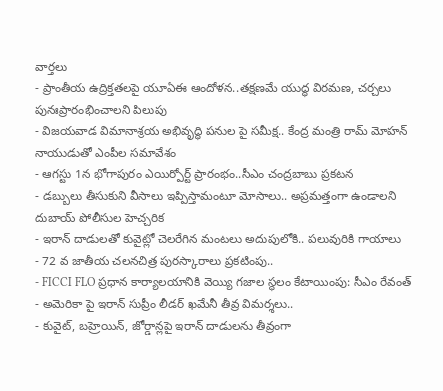వార్తలు
- ప్రాంతీయ ఉద్రిక్తతలపై యూఏఈ ఆందోళన..తక్షణమే యుద్ధ విరమణ, చర్చలు పునఃప్రారంభించాలని పిలుపు
- విజయవాడ విమానాశ్రయ అభివృద్ధి పనుల పై సమీక్ష.. కేంద్ర మంత్రి రామ్ మోహన్ నాయుడుతో ఎంపీల సమావేశం
- ఆగస్టు 1న భోగాపురం ఎయిర్పోర్ట్ ప్రారంభం..సీఎం చంద్రబాబు ప్రకటన
- డబ్బులు తీసుకుని వీసాలు ఇప్పిస్తామంటూ మోసాలు.. అప్రమత్తంగా ఉండాలని దుబాయ్ పోలీసుల హెచ్చరిక
- ఇరాన్ దాడులతో కువైట్లో చెలరేగిన మంటలు అదుపులోకి.. పలువురికి గాయాలు
- 72 వ జాతీయ చలనచిత్ర పురస్కారాలు ప్రకటింపు..
- FICCI FLO ప్రధాన కార్యాలయానికి వెయ్యి గజాల స్థలం కేటాయింపు: సీఎం రేవంత్
- అమెరికా పై ఇరాన్ సుప్రీం లీడర్ ఖమేనీ తీవ్ర విమర్శలు..
- కువైట్, బహ్రెయిన్, జోర్డాన్లపై ఇరాన్ దాడులను తీవ్రంగా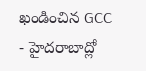ఖండించిన GCC
- హైదరాబాద్లో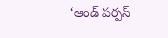‘ఆండ్ పర్పస్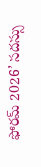ఫోరమ్ 2026’ సదస్సు